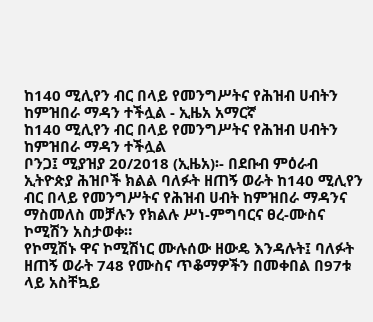ከ140 ሚሊየን ብር በላይ የመንግሥትና የሕዝብ ሀብትን ከምዝበራ ማዳን ተችሏል - ኢዜአ አማርኛ
ከ140 ሚሊየን ብር በላይ የመንግሥትና የሕዝብ ሀብትን ከምዝበራ ማዳን ተችሏል
ቦንጋ፤ ሚያዝያ 20/2018 (ኢዜአ)፡- በደቡብ ምዕራብ ኢትዮጵያ ሕዝቦች ክልል ባለፉት ዘጠኝ ወራት ከ140 ሚሊየን ብር በላይ የመንግሥትና የሕዝብ ሀብት ከምዝበራ ማዳንና ማስመለስ መቻሉን የክልሉ ሥነ-ምግባርና ፀረ-ሙስና ኮሚሽን አስታወቀ።
የኮሚሽኑ ዋና ኮሚሽነር ሙሉሰው ዘውዴ እንዳሉት፤ ባለፉት ዘጠኝ ወራት 748 የሙስና ጥቆማዎችን በመቀበል በ97ቱ ላይ አስቸኳይ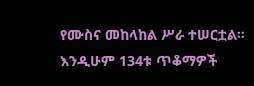የሙስና መከላከል ሥራ ተሠርቷል።
እንዲሁም 134ቱ ጥቆማዎች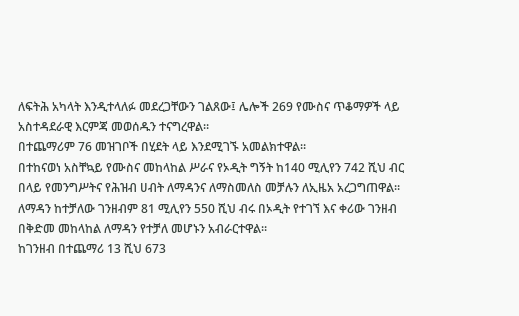ለፍትሕ አካላት እንዲተላለፉ መደረጋቸውን ገልጸው፤ ሌሎች 269 የሙስና ጥቆማዎች ላይ አስተዳደራዊ እርምጃ መወሰዱን ተናግረዋል።
በተጨማሪም 76 መዝገቦች በሂደት ላይ እንደሚገኙ አመልክተዋል።
በተከናወነ አስቸኳይ የሙስና መከላከል ሥራና የኦዲት ግኝት ከ140 ሚሊየን 742 ሺህ ብር በላይ የመንግሥትና የሕዝብ ሀብት ለማዳንና ለማስመለስ መቻሉን ለኢዜአ አረጋግጠዋል።
ለማዳን ከተቻለው ገንዘብም 81 ሚሊየን 550 ሺህ ብሩ በኦዲት የተገኘ እና ቀሪው ገንዘብ በቅድመ መከላከል ለማዳን የተቻለ መሆኑን አብራርተዋል።
ከገንዘብ በተጨማሪ 13 ሺህ 673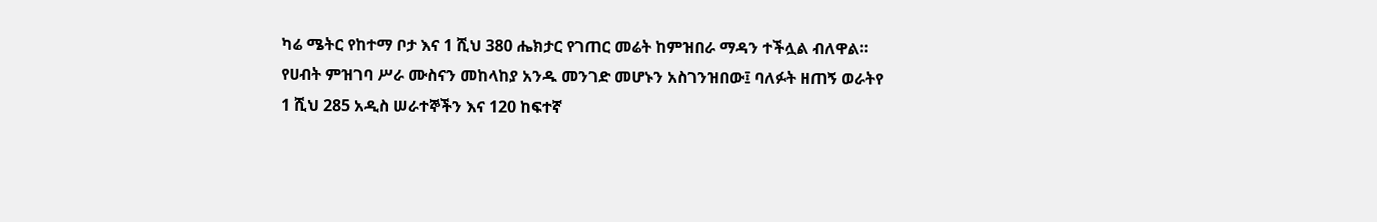ካሬ ሜትር የከተማ ቦታ እና 1 ሺህ 380 ሔክታር የገጠር መሬት ከምዝበራ ማዳን ተችሏል ብለዋል።
የሀብት ምዝገባ ሥራ ሙስናን መከላከያ አንዱ መንገድ መሆኑን አስገንዝበው፤ ባለፉት ዘጠኝ ወራትየ 1 ሺህ 285 አዲስ ሠራተኞችን እና 120 ከፍተኛ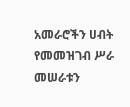አመራሮችን ሀብት የመመዝገብ ሥራ መሠራቱን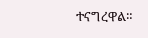ተናግረዋል።